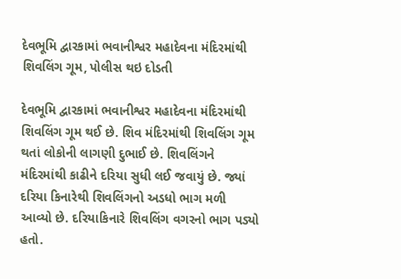દેવભૂમિ દ્વારકામાં ભવાનીશ્વર મહાદેવના મંદિરમાંથી શિવલિંગ ગૂમ, પોલીસ થઇ દોડતી

દેવભૂમિ દ્વારકામાં ભવાનીશ્વર મહાદેવના મંદિરમાંથી શિવલિંગ ગૂમ થઈ છે. શિવ મંદિરમાંથી શિવલિંગ ગૂમ થતાં લોકોની લાગણી દુભાઈ છે. શિવલિંગને મંદિરમાંથી કાઢીને દરિયા સુધી લઈ જવાયું છે. જ્યાં દરિયા કિનારેથી શિવલિંગનો અડધો ભાગ મળી આવ્યો છે. દરિયાકિનારે શિવલિંગ વગરનો ભાગ પડ્યો હતો.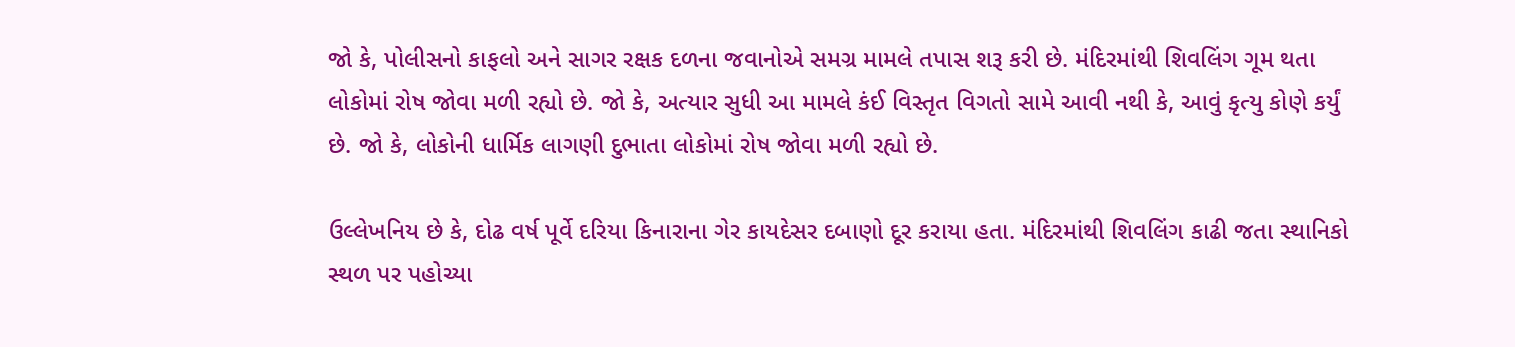જો કે, પોલીસનો કાફલો અને સાગર રક્ષક દળના જવાનોએ સમગ્ર મામલે તપાસ શરૂ કરી છે. મંદિરમાંથી શિવલિંગ ગૂમ થતા લોકોમાં રોષ જોવા મળી રહ્યો છે. જો કે, અત્યાર સુધી આ મામલે કંઈ વિસ્તૃત વિગતો સામે આવી નથી કે, આવું કૃત્યુ કોણે કર્યું છે. જો કે, લોકોની ધાર્મિક લાગણી દુભાતા લોકોમાં રોષ જોવા મળી રહ્યો છે.

ઉલ્લેખનિય છે કે, દોઢ વર્ષ પૂર્વે દરિયા કિનારાના ગેર કાયદેસર દબાણો દૂર કરાયા હતા. મંદિરમાંથી શિવલિંગ કાઢી જતા સ્થાનિકો સ્થળ પર પહોચ્યા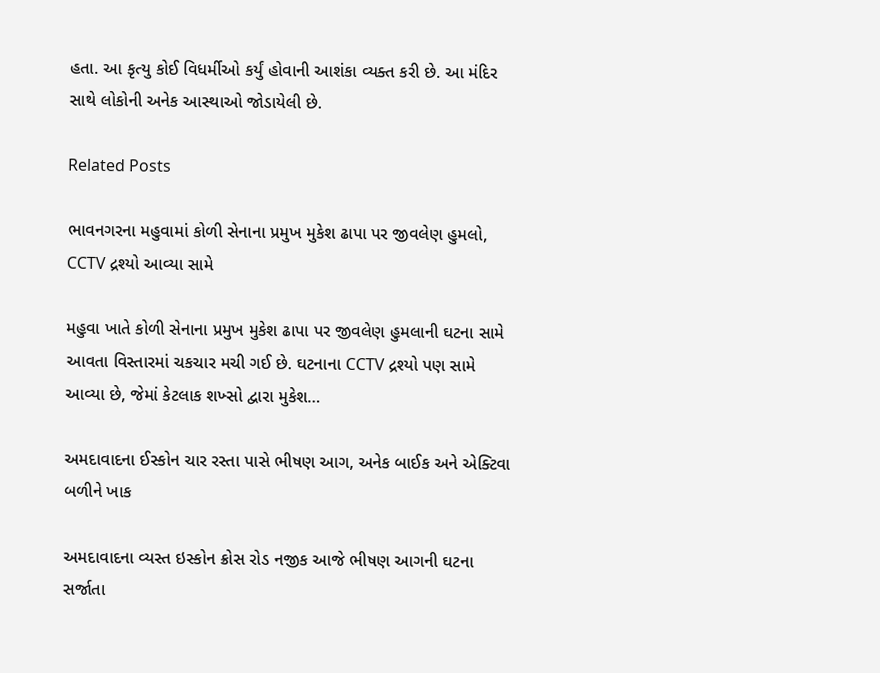હતા. આ કૃત્યુ કોઈ વિધર્મીઓ કર્યું હોવાની આશંકા વ્યક્ત કરી છે. આ મંદિર સાથે લોકોની અનેક આસ્થાઓ જોડાયેલી છે.

Related Posts

ભાવનગરના મહુવામાં કોળી સેનાના પ્રમુખ મુકેશ ઢાપા પર જીવલેણ હુમલો, CCTV દ્રશ્યો આવ્યા સામે

મહુવા ખાતે કોળી સેનાના પ્રમુખ મુકેશ ઢાપા પર જીવલેણ હુમલાની ઘટના સામે આવતા વિસ્તારમાં ચકચાર મચી ગઈ છે. ઘટનાના CCTV દ્રશ્યો પણ સામે આવ્યા છે, જેમાં કેટલાક શખ્સો દ્વારા મુકેશ…

અમદાવાદના ઈસ્કોન ચાર રસ્તા પાસે ભીષણ આગ, અનેક બાઈક અને એક્ટિવા બળીને ખાક

અમદાવાદના વ્યસ્ત ઇસ્કોન ક્રોસ રોડ નજીક આજે ભીષણ આગની ઘટના સર્જાતા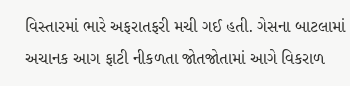વિસ્તારમાં ભારે અફરાતફરી મચી ગઈ હતી. ગેસના બાટલામાં અચાનક આગ ફાટી નીકળતા જોતજોતામાં આગે વિકરાળ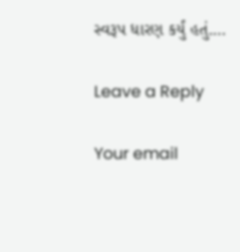સ્વરૂપ ધારણ કર્યું હતું.…

Leave a Reply

Your email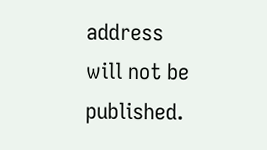address will not be published.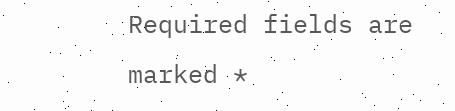Required fields are marked *